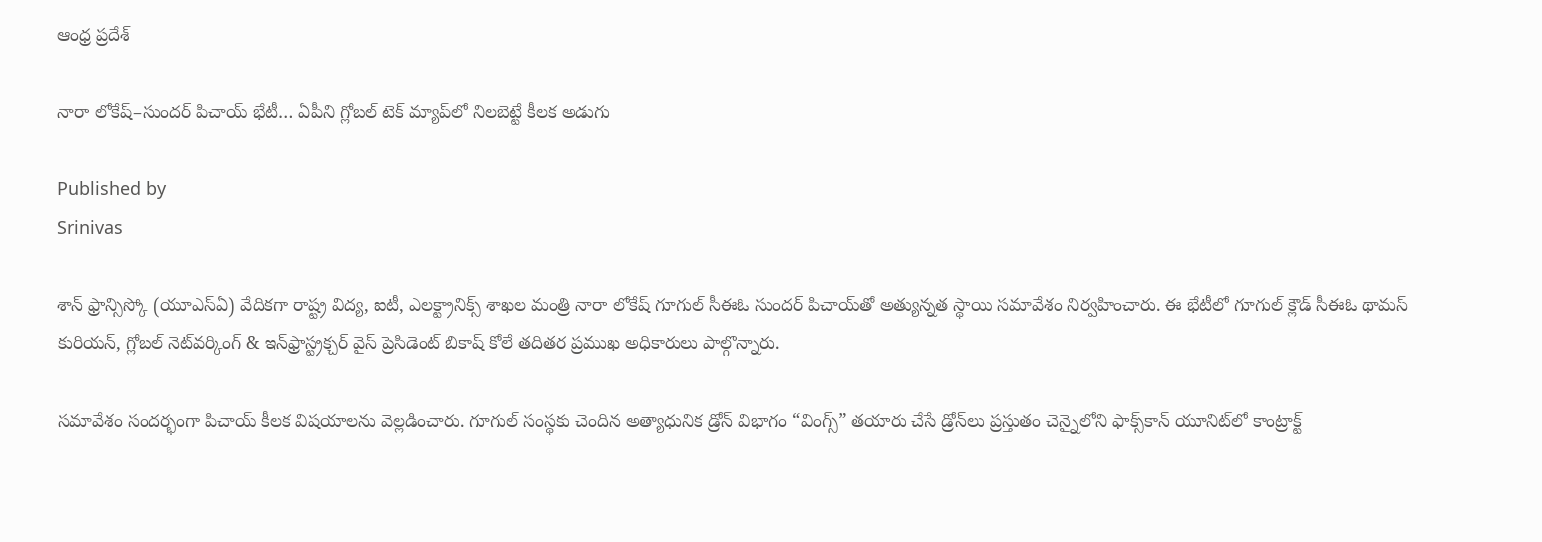ఆంధ్ర ప్రదేశ్

నారా లోకేష్–సుందర్ పిచాయ్ భేటీ… ఏపీని గ్లోబల్ టెక్ మ్యాప్‌లో నిలబెట్టే కీలక అడుగు

Published by
Srinivas

శాన్‌ ఫ్రాన్సిస్కో (యూఎస్ఏ) వేదికగా రాష్ట్ర విద్య, ఐటీ, ఎలక్ట్రానిక్స్ శాఖల మంత్రి నారా లోకేష్ గూగుల్ సీఈఓ సుందర్ పిచాయ్‌తో అత్యున్నత స్థాయి సమావేశం నిర్వహించారు. ఈ భేటీలో గూగుల్ క్లౌడ్ సీఈఓ థామస్ కురియన్, గ్లోబల్ నెట్‌వర్కింగ్ & ఇన్‌ఫ్రాస్ట్రక్చర్ వైస్ ప్రెసిడెంట్ బికాష్ కోలే తదితర ప్రముఖ అధికారులు పాల్గొన్నారు.

సమావేశం సందర్భంగా పిచాయ్ కీలక విషయాలను వెల్లడించారు. గూగుల్ సంస్థకు చెందిన అత్యాధునిక డ్రోన్ విభాగం “వింగ్స్” తయారు చేసే డ్రోన్‌లు ప్రస్తుతం చెన్నైలోని ఫాక్స్‌కాన్ యూనిట్‌లో కాంట్రాక్ట్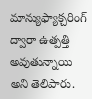మాన్యుఫ్యాక్చరింగ్ ద్వారా ఉత్పత్తి అవుతున్నాయి అని తెలిపారు.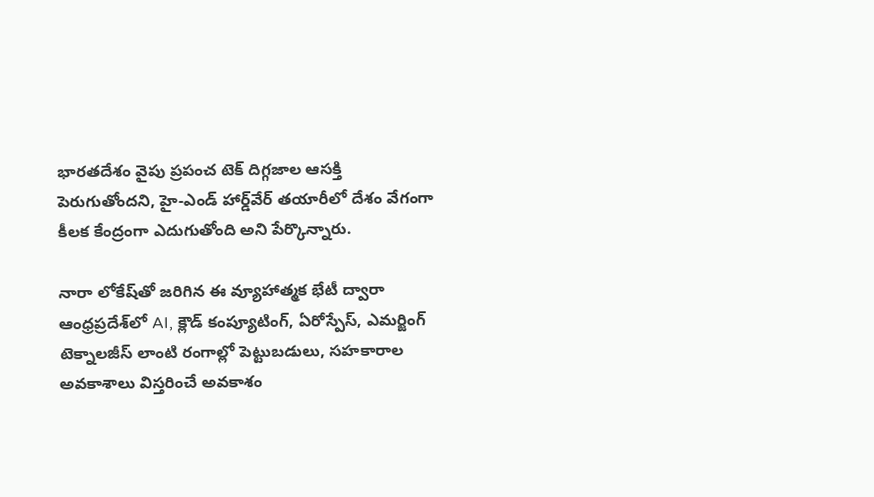భారతదేశం వైపు ప్రపంచ టెక్ దిగ్గజాల ఆసక్తి పెరుగుతోందని, హై-ఎండ్ హార్డ్‌వేర్ తయారీలో దేశం వేగంగా కీలక కేంద్రంగా ఎదుగుతోంది అని పేర్కొన్నారు.

నారా లోకేష్‌తో జరిగిన ఈ వ్యూహాత్మక భేటీ ద్వారా ఆంధ్రప్రదేశ్‌లో AI, క్లౌడ్ కంప్యూటింగ్, ఏరోస్పేస్, ఎమర్జింగ్ టెక్నాలజీస్ లాంటి రంగాల్లో పెట్టుబడులు, సహకారాల అవకాశాలు విస్తరించే అవకాశం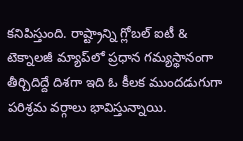కనిపిస్తుంది. రాష్ట్రాన్ని గ్లోబల్ ఐటీ & టెక్నాలజీ మ్యాప్‌లో ప్రధాన గమ్యస్థానంగా తీర్చిదిద్దే దిశగా ఇది ఓ కీలక ముందడుగుగా పరిశ్రమ వర్గాలు భావిస్తున్నాయి.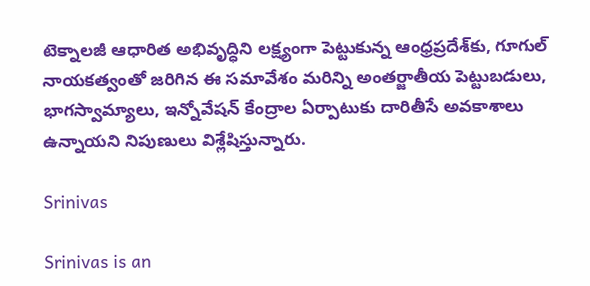టెక్నాలజీ ఆధారిత అభివృద్ధిని లక్ష్యంగా పెట్టుకున్న ఆంధ్రప్రదేశ్‌కు, గూగుల్ నాయకత్వంతో జరిగిన ఈ సమావేశం మరిన్ని అంతర్జాతీయ పెట్టుబడులు, భాగస్వామ్యాలు, ఇన్నోవేషన్ కేంద్రాల ఏర్పాటుకు దారితీసే అవకాశాలు ఉన్నాయని నిపుణులు విశ్లేషిస్తున్నారు.

Srinivas

Srinivas is an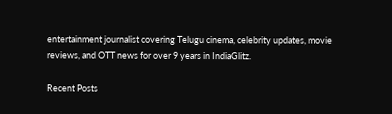entertainment journalist covering Telugu cinema, celebrity updates, movie reviews, and OTT news for over 9 years in IndiaGlitz.

Recent Posts